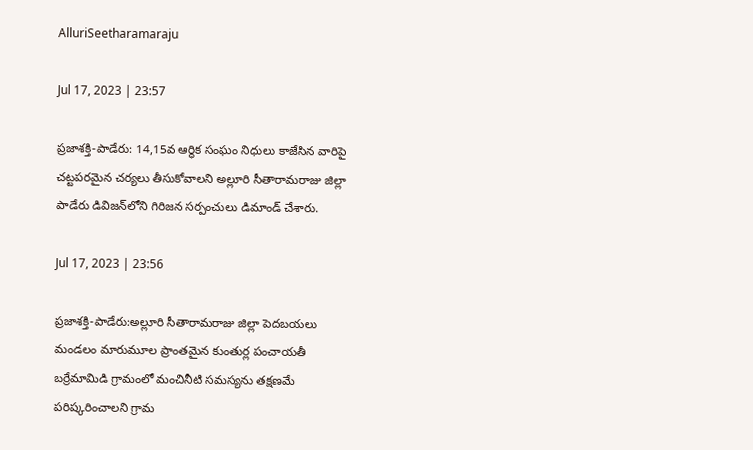AlluriSeetharamaraju

Jul 17, 2023 | 23:57

ప్రజాశక్తి-పాడేరు: 14,15వ ఆర్థిక సంఘం నిధులు కాజేసిన వారిపై చట్టపరమైన చర్యలు తీసుకోవాలని అల్లూరి సీతారామరాజు జిల్లా పాడేరు డివిజన్‌లోని గిరిజన సర్పంచులు డిమాండ్‌ చేశారు.

Jul 17, 2023 | 23:56

ప్రజాశక్తి-పాడేరు:అల్లూరి సీతారామరాజు జిల్లా పెదబయలు మండలం మారుమూల ప్రాంతమైన కుంతుర్ల పంచాయతీ బర్రేమామిడి గ్రామంలో మంచినీటి సమస్యను తక్షణమే పరిష్కరించాలని గ్రామ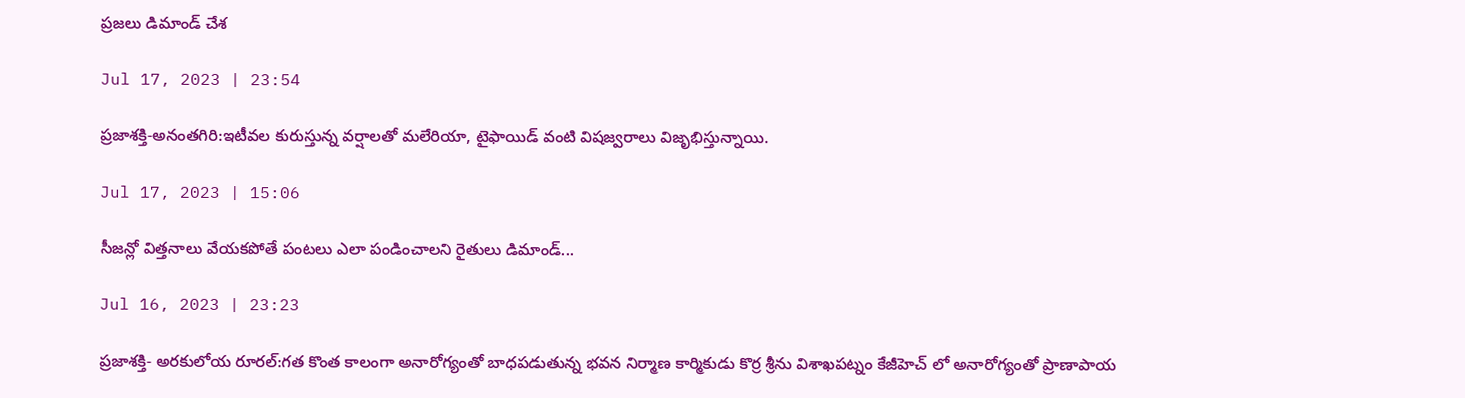ప్రజలు డిమాండ్‌ చేశ

Jul 17, 2023 | 23:54

ప్రజాశక్తి-అనంతగిరి:ఇటీవల కురుస్తున్న వర్షాలతో మలేరియా, టైఫాయిడ్‌ వంటి విషజ్వరాలు విజృభిస్తున్నాయి.

Jul 17, 2023 | 15:06

సీజన్లో విత్తనాలు వేయకపోతే పంటలు ఎలా పండించాలని రైతులు డిమాండ్...

Jul 16, 2023 | 23:23

ప్రజాశక్తి- అరకులోయ రూరల్‌:గత కొంత కాలంగా అనారోగ్యంతో బాధపడుతున్న భవన నిర్మాణ కార్మికుడు కొర్ర శ్రీను విశాఖపట్నం కేజీహెచ్‌ లో అనారోగ్యంతో ప్రాణాపాయ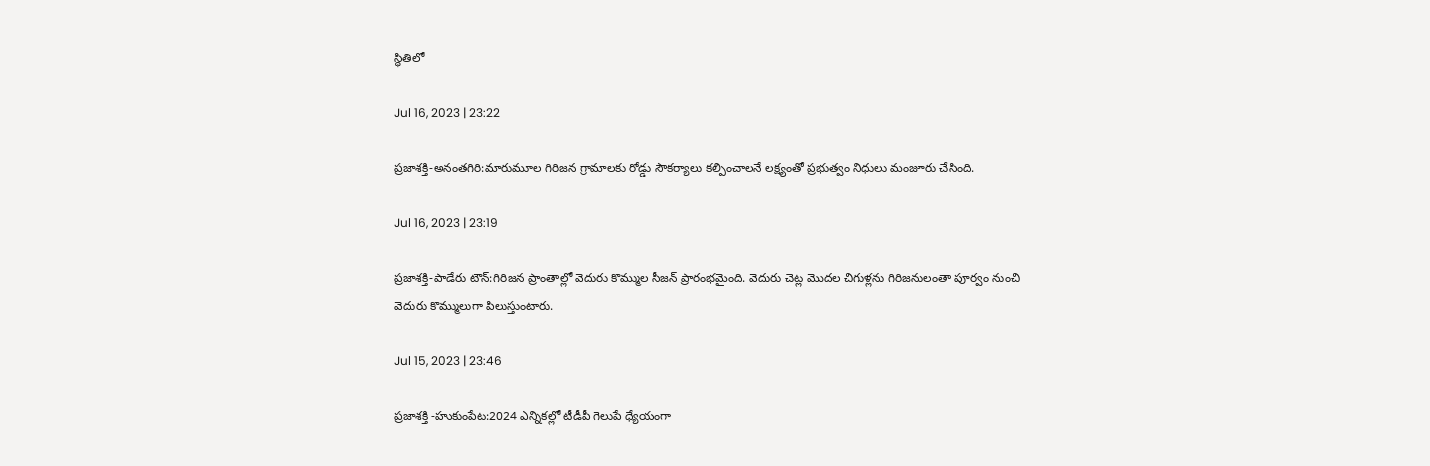స్థితిలో

Jul 16, 2023 | 23:22

ప్రజాశక్తి-అనంతగిరి:మారుమూల గిరిజన గ్రామాలకు రోడ్డు సౌకర్యాలు కల్పించాలనే లక్ష్యంతో ప్రభుత్వం నిధులు మంజూరు చేసింది.

Jul 16, 2023 | 23:19

ప్రజాశక్తి-పాడేరు టౌన్‌:గిరిజన ప్రాంతాల్లో వెదురు కొమ్ముల సీజన్‌ ప్రారంభమైంది. వెదురు చెట్ల మొదల చిగుళ్లను గిరిజనులంతా పూర్వం నుంచి వెదురు కొమ్ములుగా పిలుస్తుంటారు.

Jul 15, 2023 | 23:46

ప్రజాశక్తి -హుకుంపేట:2024 ఎన్నికల్లో టీడీపీ గెలుపే ధ్యేయంగా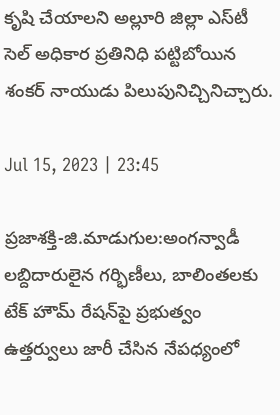కృషి చేయాలని అల్లూరి జిల్లా ఎస్‌టీ సెల్‌ అధికార ప్రతినిధి పట్టిబోయిన శంకర్‌ నాయుడు పిలుపునిచ్చినిచ్చారు.

Jul 15, 2023 | 23:45

ప్రజాశక్తి-జి.మాడుగుల:అంగన్వాడీ లబ్దిదారులైన గర్భిణీలు, బాలింతలకు టేక్‌ హౌమ్‌ రేషన్‌పై ప్రభుత్వం ఉత్తర్వులు జారీ చేసిన నేపధ్యంలో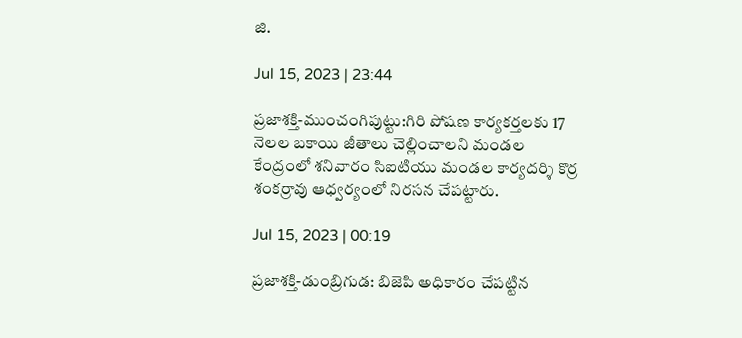జి.

Jul 15, 2023 | 23:44

ప్రజాశక్తి-ముంచంగిపుట్టు:గిరి పోషణ కార్యకర్తలకు 17 నెలల బకాయి జీతాలు చెల్లించాలని మండల కేంద్రంలో శనివారం సిఐటియు మండల కార్యదర్శి కొర్ర శంకర్రావు ఆధ్వర్యంలో నిరసన చేపట్టారు.

Jul 15, 2023 | 00:19

ప్రజాశక్తి-డుంబ్రిగుడ: బిజెపి అధికారం చేపట్టిన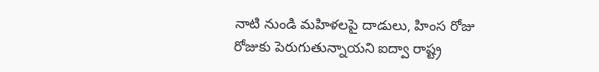నాటి నుండి మహిళలపై దాడులు, హింస రోజు రోజుకు పెరుగుతున్నాయని ఐద్వా రాష్ట్ర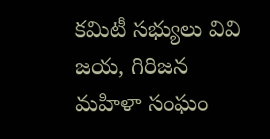కమిటీ సభ్యులు వివి జయ, గిరిజన మహిళా సంఘం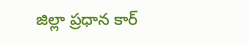జిల్లా ప్రధాన కార్